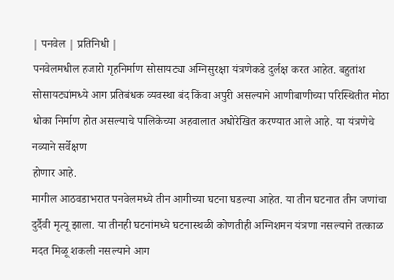| पनवेल | प्रतिनिधी |
पनवेलमधील हजारो गृहनिर्माण सोसायट्या अग्निसुरक्षा यंत्रणेकडे दुर्लक्ष करत आहेत. बहुतांश सोसायट्यांमध्ये आग प्रतिबंधक व्यवस्था बंद किंवा अपुरी असल्याने आणीबाणीच्या परिस्थितीत मोठा धोका निर्माण होत असल्याचे पालिकेच्या अहवालात अधोरेखित करण्यात आले आहे. या यंत्रणेचे नव्याने सर्वेक्षण
होणार आहे.
मागील आठवडाभरात पनवेलमध्ये तीन आगीच्या घटना घडल्या आहेत. या तीन घटनात तीन जणांचा दुर्दैवी मृत्यू झाला. या तीनही घटनांमध्ये घटनास्थळी कोणतीही अग्निशमन यंत्रणा नसल्याने तत्काळ मदत मिळू शकली नसल्याने आग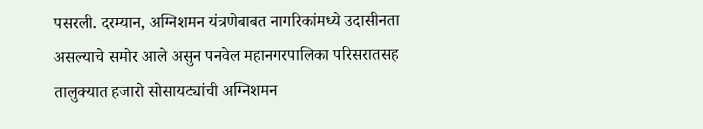पसरली. दरम्यान, अग्निशमन यंत्रणेबाबत नागरिकांमध्ये उदासीनता असल्याचे समोर आले असुन पनवेल महानगरपालिका परिसरातसह तालुक्यात हजारो सोसायट्यांची अग्निशमन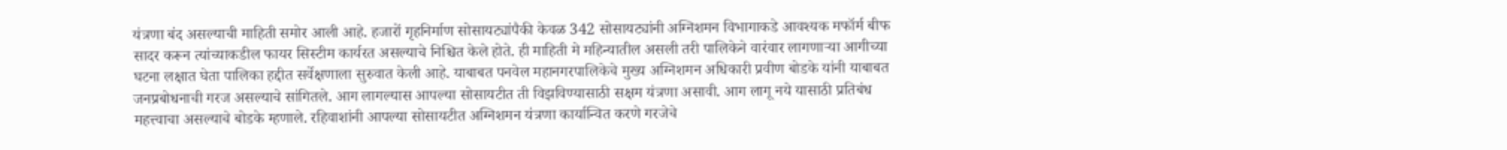यंत्रणा बंद असल्याची माहिती समोर आली आहे. हजारों गृहनिर्माण सोसायट्यांपैकी केवळ 342 सोसायट्यांनी अग्निशमन विभागाकडे आवश्यक मफॉर्म बीफ सादर करून त्यांच्याकडील फायर सिस्टीम कार्यरत असल्याचे निश्चित केले होते. ही माहिती मे महिन्यातील असली तरी पालिकेने वारंवार लागणाऱ्या आगीच्या घटना लक्षात घेता पालिका हद्दीत सर्वेक्षणाला सुरुवात केली आहे. याबाबत पनवेल महानगरपालिकेचे मुख्य अग्निशमन अधिकारी प्रवीण बोडके यांनी याबाबत जनप्रबोधनाची गरज असल्याचे सांगितले. आग लागल्यास आपल्या सोसायटीत ती विझविण्यासाठी सक्षम यंत्रणा असावी. आग लागू नये यासाठी प्रतिबंध महत्त्वाचा असल्याचे बोडके म्हणाले. रहिवाशांनी आपल्या सोसायटीत अग्निशमन यंत्रणा कार्यान्वित करणे गरजेचे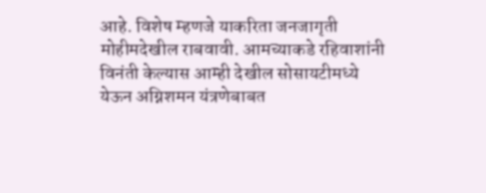आहे. विशेष म्हणजे याकरिता जनजागृती मोहीमदेखील राबवावी. आमच्याकडे रहिवाशांनी विनंती केल्यास आम्ही देखील सोसायटीमध्ये येऊन अग्निशमन यंत्रणेबाबत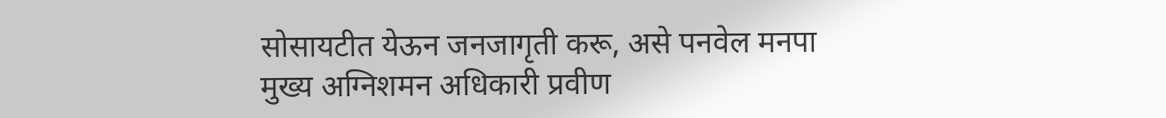सोसायटीत येऊन जनजागृती करू, असे पनवेल मनपा मुख्य अग्निशमन अधिकारी प्रवीण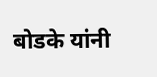बोडके यांनी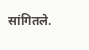सांगितले.